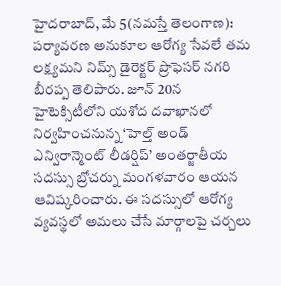హైదరాబాద్, మే 5(నమస్తే తెలంగాణ): పర్యావరణ అనుకూల ఆరోగ్య సేవలే తమ లక్ష్యమని నిమ్స్ డైరెక్టర్ ప్రొఫెసర్ నగరి బీరప్ప తెలిపారు. జూన్ 20న హైటెక్సిటీలోని యశోద దవాఖానలో నిర్వహించనున్న ‘హెల్త్ అండ్ ఎన్విరాన్మెంట్ లీడర్షిప్’ అంతర్జాతీయ సదస్సు బ్రోచర్ను మంగళవారం ఆయన ఆవిష్కరించారు. ఈ సదస్సులో ఆరోగ్య వ్యవస్థలో అమలు చేసే మార్గాలపై చర్చలు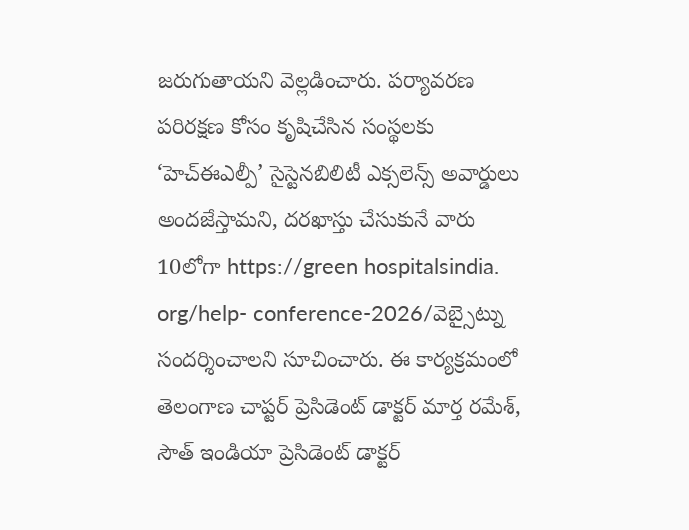జరుగుతాయని వెల్లడించారు. పర్యావరణ పరిరక్షణ కోసం కృషిచేసిన సంస్థలకు ‘హెచ్ఈఎల్పీ’ సైస్టెనబిలిటీ ఎక్సలెన్స్ అవార్డులు అందజేస్తామని, దరఖాస్తు చేసుకునే వారు 10లోగా https://green hospitalsindia. org/help- conference-2026/వెబ్సైట్ను సందర్శించాలని సూచించారు. ఈ కార్యక్రమంలో తెలంగాణ చాప్టర్ ప్రెసిడెంట్ డాక్టర్ మార్త రమేశ్, సౌత్ ఇండియా ప్రెసిడెంట్ డాక్టర్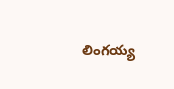లింగయ్య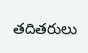తదితరులు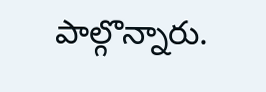పాల్గొన్నారు.